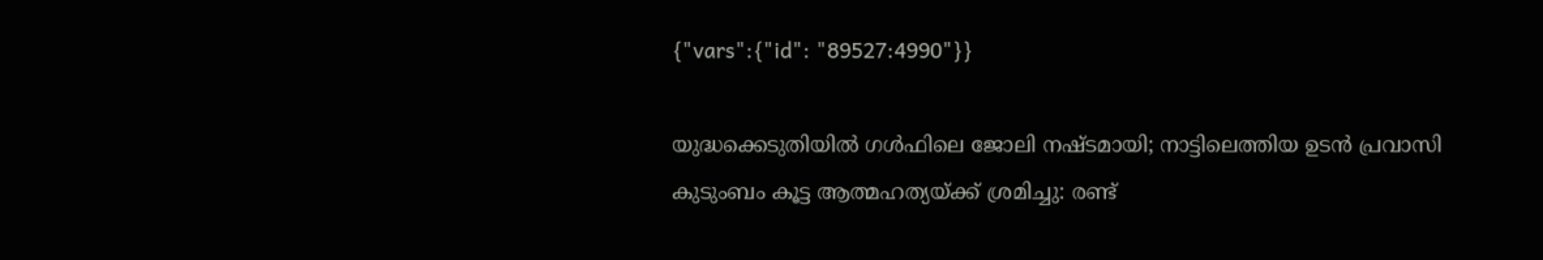{"vars":{"id": "89527:4990"}}

യുദ്ധക്കെടുതിയിൽ ഗൾഫിലെ ജോലി നഷ്ടമായി; നാട്ടിലെത്തിയ ഉടൻ പ്രവാസി കുടുംബം കൂട്ട ആത്മഹത്യയ്ക്ക് ശ്രമിച്ചു: രണ്ട്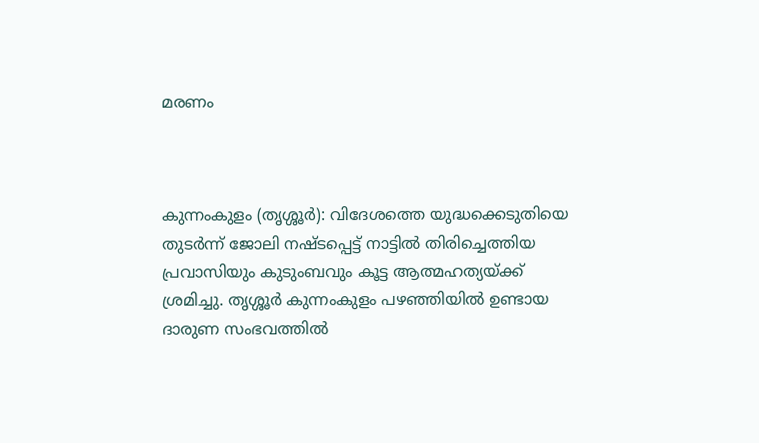മരണം



കുന്നംകുളം (തൃശ്ശൂർ): വിദേശത്തെ യുദ്ധക്കെടുതിയെ തുടർന്ന് ജോലി നഷ്ടപ്പെട്ട് നാട്ടിൽ തിരിച്ചെത്തിയ പ്രവാസിയും കുടുംബവും കൂട്ട ആത്മഹത്യയ്ക്ക് ശ്രമിച്ചു. തൃശ്ശൂർ കുന്നംകുളം പഴഞ്ഞിയിൽ ഉണ്ടായ ദാരുണ സംഭവത്തിൽ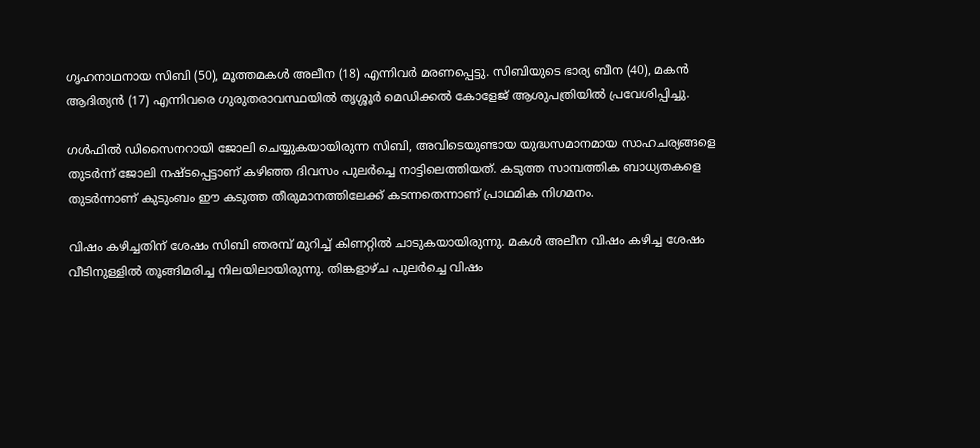ഗൃഹനാഥനായ സിബി (50), മൂത്തമകൾ അലീന (18) എന്നിവർ മരണപ്പെട്ടു. സിബിയുടെ ഭാര്യ ബീന (40), മകൻ ആദിത്യൻ (17) എന്നിവരെ ഗുരുതരാവസ്ഥയിൽ തൃശ്ശൂർ മെഡിക്കൽ കോളേജ് ആശുപത്രിയിൽ പ്രവേശിപ്പിച്ചു.

ഗൾഫിൽ ഡിസൈനറായി ജോലി ചെയ്യുകയായിരുന്ന സിബി, അവിടെയുണ്ടായ യുദ്ധസമാനമായ സാഹചര്യങ്ങളെ തുടർന്ന് ജോലി നഷ്ടപ്പെട്ടാണ് കഴിഞ്ഞ ദിവസം പുലർച്ചെ നാട്ടിലെത്തിയത്. കടുത്ത സാമ്പത്തിക ബാധ്യതകളെ തുടർന്നാണ് കുടുംബം ഈ കടുത്ത തീരുമാനത്തിലേക്ക് കടന്നതെന്നാണ് പ്രാഥമിക നിഗമനം.

വിഷം കഴിച്ചതിന് ശേഷം സിബി ഞരമ്പ് മുറിച്ച് കിണറ്റിൽ ചാടുകയായിരുന്നു. മകൾ അലീന വിഷം കഴിച്ച ശേഷം വീടിനുള്ളിൽ തൂങ്ങിമരിച്ച നിലയിലായിരുന്നു. തിങ്കളാഴ്ച പുലർച്ചെ വിഷം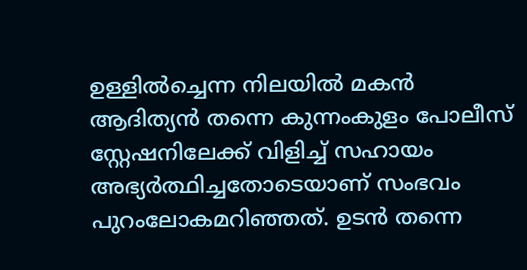ഉള്ളിൽച്ചെന്ന നിലയിൽ മകൻ ആദിത്യൻ തന്നെ കുന്നംകുളം പോലീസ് സ്റ്റേഷനിലേക്ക് വിളിച്ച് സഹായം അഭ്യർത്ഥിച്ചതോടെയാണ് സംഭവം പുറംലോകമറിഞ്ഞത്. ഉടൻ തന്നെ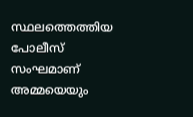സ്ഥലത്തെത്തിയ പോലീസ് സംഘമാണ് അമ്മയെയും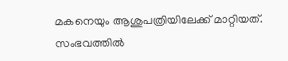മകനെയും ആശുപത്രിയിലേക്ക് മാറ്റിയത്. സംഭവത്തിൽ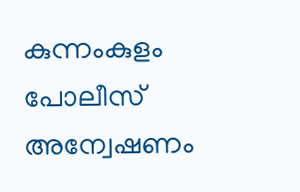കുന്നംകുളം പോലീസ് അന്വേഷണം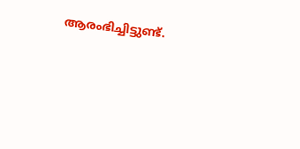ആരംഭിച്ചിട്ടുണ്ട്.